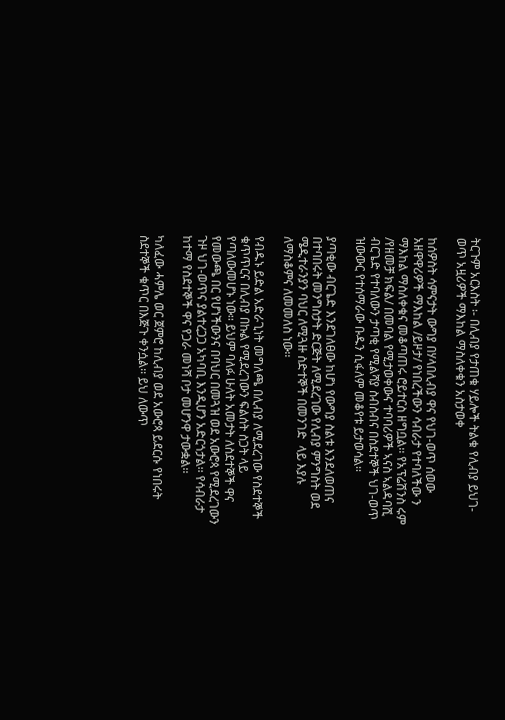ትርጉም አርእስት ፡- በሊብያ የታጠቁ ሃይሎች ትልቁ የሊብያ ይህገ- ወጥ አዟሪዎች ማእከል ማስለቀቁን አስታወቀ

ከሰዎስት ሳምናታት ውግያ በሃላበሊብያ ዋና የህገ-ወጥ ሰወው አዘዋዋሪዎች ማእከል /ይዞታ/ የነበረችውን ሳብራታ የተባለችው ን ማእከል ማስለቀቁና መቆጣጠሩ ሮይተርስ ዘግቧል፡፡ የአፕሬሽንስ ሩም /የዘመቻ ክፍል/ በመባል የሚታወቀውና ተባባሪዎች ኣናስ ኣልዳባሺ ብርጌድ የተባለውን ታጣቂ የሚልሻያ ስብስብና በስደተኞች ህገ-ወጥ ዝውውር የተሰማራው ቡዱን ሲፋለም መቆየቱ ይታወሳል፡፡

ያጣቂው ብርጌድ እንደገለፀው ከሆነ የውግያ ስልቱ እንደለወጠና በተባበሩት መንግስታት ድርጅት ለሚደረገው የሊብያ ምንግስት ወደ ሜዲተራንያን ባህር ለሚጓዙ ስድተኞች በመንገድ  ላይ እያሉ ለማስቆምና ለመመለስ ነው፡፡

የብዱኑ ይድል አድራጊነት መግለጫ በሊብያ ለሚደረገው የስደተኞች ቁጥጥርና በሊብያ በኩል የሚደረገውን ፍልሰት ስጋት ላይ የጣለውመሆኑ ነው፡፡ ይህም ባለፉ ሁለት አመታት ለስደተኞች ዋና የመውጫ በር የሆነችውንና በባህር በመጓዝ ወደ አውሮጳ የሚደረገውን ጉዞ ህገ-ወጥና ያልተረጋጋ አካባቢ እንዲሆን አድርጎታል፡፡ የሳብራታ ከተማ የስደተኞች ዋና የጋራ መነሻ ቦታ መሆንዋ ታውቋል፡፡

ካለፈው ሓምሌ ወር ጀምሮ ከሊብያ ወደ አውሮጳ ይደርሱ የነበሩት ስደተኞች ቁጥር በእጅጉ ቀንሷል፡፡ ይህ ለውጥ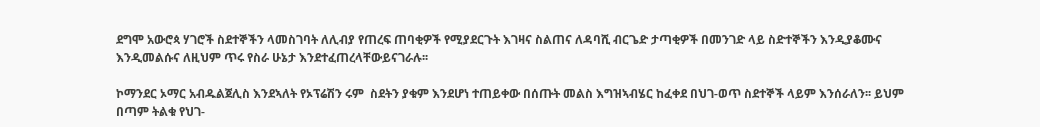ደግሞ አውሮጳ ሃገሮች ስደተኞችን ላመስገባት ለሊብያ የጠረፍ ጠባቂዎች የሚያደርጉት እገዛና ስልጠና ለዳባሺ ብርጌድ ታጣቂዎች በመንገድ ላይ ስድተኞችን እንዲያቆሙና እንዲመልሱና ለዚህም ጥሩ የስራ ሁኔታ እንደተፈጠረላቸውይናገራሉ፡፡

ኮማንደር ኦማር አብዱልጀሊስ እንደኣለት የኦፕሬሽን ሩም  ስደትን ያቁም እንደሆነ ተጠይቀው በሰጡት መልስ እግዝኣብሄር ከፈቀደ በህገ-ወጥ ስደተኞች ላይም እንሰራለን፡፡ ይህም በጣም ትልቁ የህገ-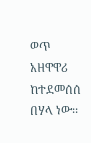ወጥ አዘዋዋሪ ከተደመሰሰ በሃላ ነው፡፡